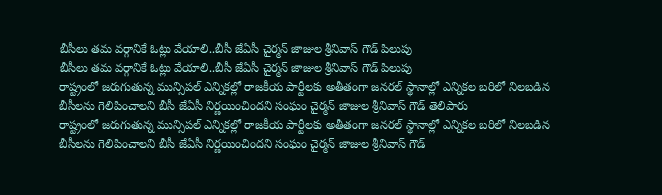బీసీలు తమ వర్గానికే ఓట్లు వేయాలి..బీసీ జేఏసీ చైర్మన్ జాజుల శ్రీనివాస్ గౌడ్ పిలుపు
బీసీలు తమ వర్గానికే ఓట్లు వేయాలి..బీసీ జేఏసీ చైర్మన్ జాజుల శ్రీనివాస్ గౌడ్ పిలుపు
రాష్ట్రంలో జరుగుతున్న మున్సిపల్ ఎన్నికల్లో రాజకీయ పార్టీలకు అతీతంగా జనరల్ స్థానాల్లో ఎన్నికల బరిలో నిలబడిన బీసీలను గెలిపించాలని బీసీ జేఏసీ నిర్ణయించిందని సంఘం చైర్మన్ జాజుల శ్రీనివాస్ గౌడ్ తెలిపారు
రాష్ట్రంలో జరుగుతున్న మున్సిపల్ ఎన్నికల్లో రాజకీయ పార్టీలకు అతీతంగా జనరల్ స్థానాల్లో ఎన్నికల బరిలో నిలబడిన బీసీలను గెలిపించాలని బీసీ జేఏసీ నిర్ణయించిందని సంఘం చైర్మన్ జాజుల శ్రీనివాస్ గౌడ్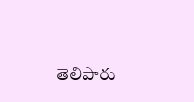తెలిపారు